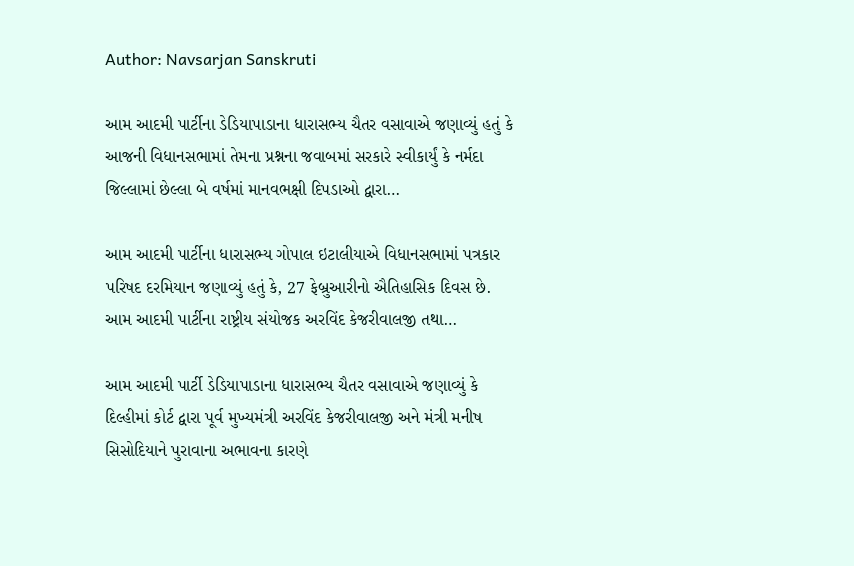Author: Navsarjan Sanskruti

આમ આદમી પાર્ટીના ડેડિયાપાડાના ધારાસભ્ય ચૈતર વસાવાએ જણાવ્યું હતું કે આજની વિધાનસભામાં તેમના પ્રશ્નના જવાબમાં સરકારે સ્વીકાર્યું કે નર્મદા જિલ્લામાં છેલ્લા બે વર્ષમાં માનવભક્ષી દિપડાઓ દ્વારા…

આમ આદમી પાર્ટીના ધારાસભ્ય ગોપાલ ઇટાલીયાએ વિધાનસભામાં પત્રકાર પરિષદ દરમિયાન જણાવ્યું હતું કે, 27 ફેબ્રુઆરીનો ઐતિહાસિક દિવસ છે. આમ આદમી પાર્ટીના રાષ્ટ્રીય સંયોજક અરવિંદ કેજરીવાલજી તથા…

આમ આદમી પાર્ટી ડેડિયાપાડાના ધારાસભ્ય ચૈતર વસાવાએ જણાવ્યું કે દિલ્હીમાં કોર્ટ દ્વારા પૂર્વ મુખ્યમંત્રી અરવિંદ કેજરીવાલજી અને મંત્રી મનીષ સિસોદિયાને પુરાવાના અભાવના કારણે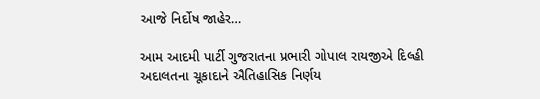આજે નિર્દોષ જાહેર…

આમ આદમી પાર્ટી ગુજરાતના પ્રભારી ગોપાલ રાયજીએ દિલ્હી અદાલતના ચૂકાદાને ઐતિહાસિક નિર્ણય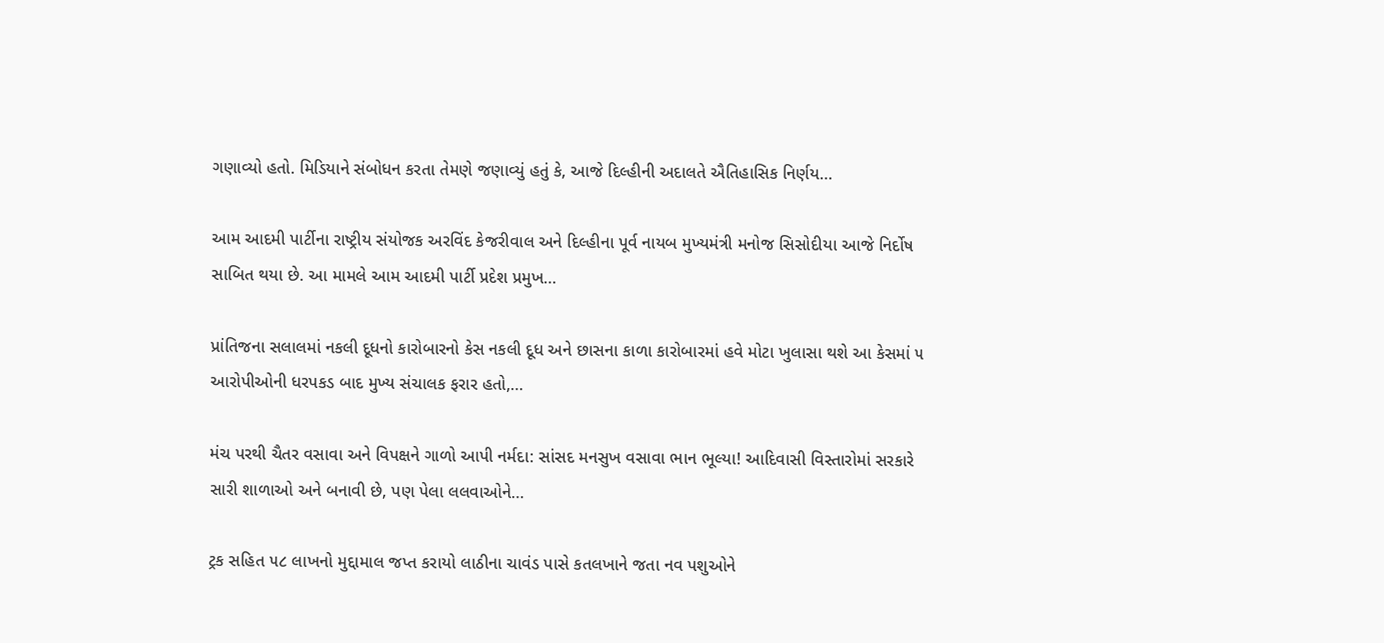ગણાવ્યો હતો. મિડિયાને સંબોધન કરતા તેમણે જણાવ્યું હતું કે, આજે દિલ્હીની અદાલતે ઐતિહાસિક નિર્ણય…

આમ આદમી પાર્ટીના રાષ્ટ્રીય સંયોજક અરવિંદ કેજરીવાલ અને દિલ્હીના પૂર્વ નાયબ મુખ્યમંત્રી મનોજ સિસોદીયા આજે નિર્દોષ સાબિત થયા છે. આ મામલે આમ આદમી પાર્ટી પ્રદેશ પ્રમુખ…

પ્રાંતિજના સલાલમાં નકલી દૂધનો કારોબારનો કેસ નકલી દૂધ અને છાસના કાળા કારોબારમાં હવે મોટા ખુલાસા થશે આ કેસમાં ૫ આરોપીઓની ધરપકડ બાદ મુખ્ય સંચાલક ફરાર હતો,…

મંચ પરથી ચૈતર વસાવા અને વિપક્ષને ગાળો આપી નર્મદા: સાંસદ મનસુખ વસાવા ભાન ભૂલ્યા! આદિવાસી વિસ્તારોમાં સરકારે સારી શાળાઓ અને બનાવી છે, પણ પેલા લલવાઓને…

ટ્રક સહિત ૫૮ લાખનો મુદ્દામાલ જપ્ત કરાયો લાઠીના ચાવંડ પાસે કતલખાને જતા નવ પશુઓને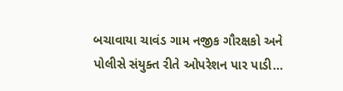બચાવાયા ચાવંડ ગામ નજીક ગૌરક્ષકો અને પોલીસે સંયુક્ત રીતે ઓપરેશન પાર પાડી…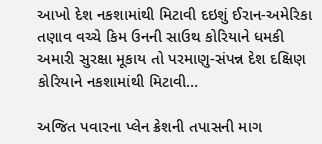આખો દેશ નકશામાંથી મિટાવી દઇશું ઈરાન-અમેરિકા તણાવ વચ્ચે કિમ ઉનની સાઉથ કોરિયાને ધમકી અમારી સુરક્ષા મૂકાય તો પરમાણુ-સંપન્ન દેશ દક્ષિણ કોરિયાને નકશામાંથી મિટાવી…

અજિત પવારના પ્લેન ક્રેશની તપાસની માગ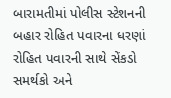બારામતીમાં પોલીસ સ્ટેશનની બહાર રોહિત પવારના ધરણાં રોહિત પવારની સાથે સેંકડો સમર્થકો અને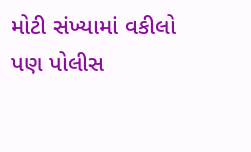મોટી સંખ્યામાં વકીલો પણ પોલીસ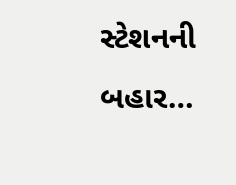સ્ટેશનની બહાર…